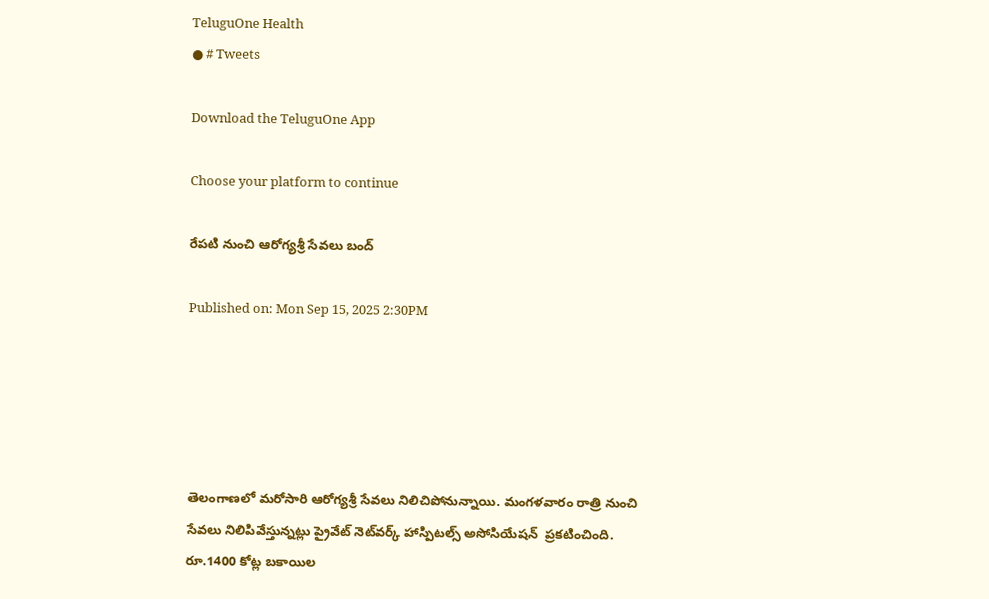TeluguOne Health
● # Tweets

Download the TeluguOne App

Choose your platform to continue

రేపటి నుంచి ఆరోగ్యశ్రీ సేవలు బంద్

Published on: Mon Sep 15, 2025 2:30PM





తెలంగాణలో మరోసారి ఆరోగ్యశ్రీ సేవలు నిలిచిపోనున్నాయి. మంగళవారం రాత్రి నుంచి సేవలు నిలిపివేస్తున్నట్లు ప్రైవేట్ నెట్‌వర్క్ హాస్పిటల్స్ అసోసియేషన్  ప్రకటించింది. రూ.1400 కోట్ల బకాయిల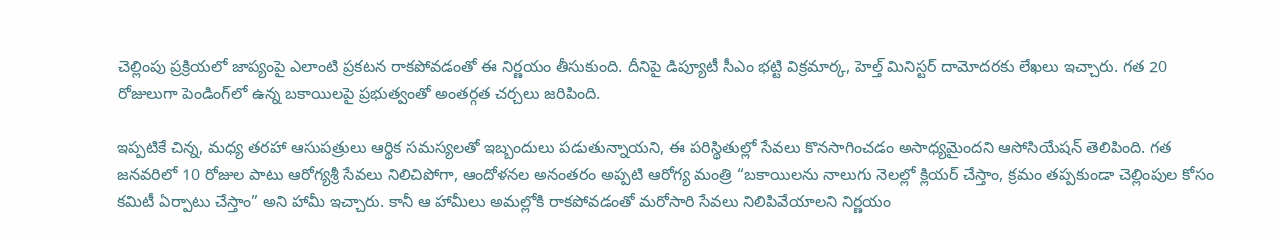చెల్లింపు ప్రక్రియలో జాప్యంపై ఎలాంటి ప్రకటన రాకపోవడంతో ఈ నిర్ణయం తీసుకుంది. దీనిపై డిప్యూటీ సీఎం భట్టి విక్రమార్క, హెల్త్ మినిస్టర్ దామోదరకు లేఖలు ఇచ్చారు. గత 20 రోజులుగా పెండింగ్‌లో ఉన్న బకాయిలపై ప్రభుత్వంతో అంతర్గత చర్చలు జరిపింది.

ఇప్పటికే చిన్న, మధ్య తరహా ఆసుపత్రులు ఆర్థిక సమస్యలతో ఇబ్బందులు పడుతున్నాయని, ఈ పరిస్థితుల్లో సేవలు కొనసాగించడం అసాధ్యమైందని ఆసోసియేషన్ తెలిపింది. గత జనవరిలో 10 రోజుల పాటు ఆరోగ్యశ్రీ సేవలు నిలిచిపోగా, ఆందోళనల అనంతరం అప్పటి ఆరోగ్య మంత్రి “బకాయిలను నాలుగు నెలల్లో క్లియర్ చేస్తాం, క్రమం తప్పకుండా చెల్లింపుల కోసం కమిటీ ఏర్పాటు చేస్తాం” అని హామీ ఇచ్చారు. కానీ ఆ హామీలు అమల్లోకి రాకపోవడంతో మరోసారి సేవలు నిలిపివేయాలని నిర్ణయం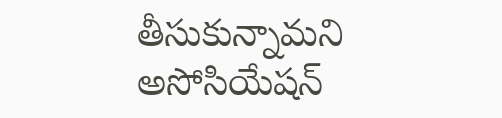తీసుకున్నామని అసోసియేషన్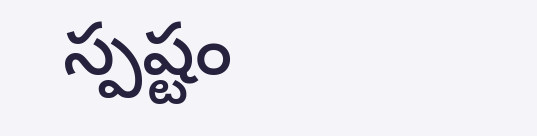స్పష్టం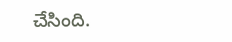చేసింది.